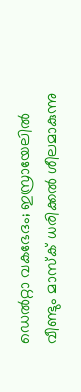ഡെൽറ്റാ വകഭേദം; ഇസ്രായേലിൽ വീണ്ടും മാസ്‌ക് ധരിക്കൽ ശീലമാകുന്നു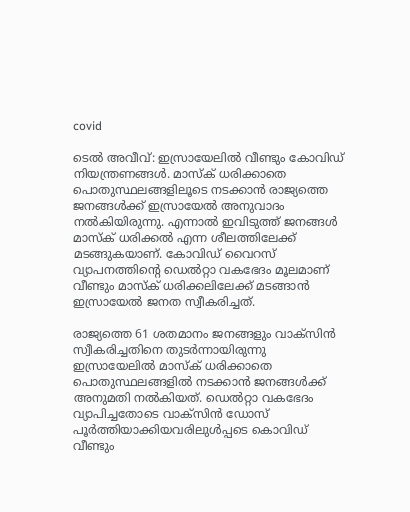covid

ടെൽ അവീവ്: ഇസ്രായേലിൽ വീണ്ടും കോവിഡ് നിയന്ത്രണങ്ങൾ. മാസ്‌ക് ധരിക്കാതെ പൊതുസ്ഥലങ്ങളിലൂടെ നടക്കാൻ രാജ്യത്തെ ജനങ്ങൾക്ക് ഇസ്രായേൽ അനുവാദം നൽകിയിരുന്നു. എന്നാൽ ഇവിടുത്ത് ജനങ്ങൾ മാസ്‌ക് ധരിക്കൽ എന്ന ശീലത്തിലേക്ക് മടങ്ങുകയാണ്. കോവിഡ് വൈറസ് വ്യാപനത്തിന്റെ ഡെൽറ്റാ വകഭേദം മൂലമാണ് വീണ്ടും മാസ്‌ക് ധരിക്കലിലേക്ക് മടങ്ങാൻ ഇസ്രായേൽ ജനത സ്വീകരിച്ചത്.

രാജ്യത്തെ 61 ശതമാനം ജനങ്ങളും വാക്സിൻ സ്വീകരിച്ചതിനെ തുടർന്നായിരുന്നു ഇസ്രായേലിൽ മാസ്‌ക് ധരിക്കാതെ പൊതുസ്ഥലങ്ങളിൽ നടക്കാൻ ജനങ്ങൾക്ക് അനുമതി നൽകിയത്. ഡെൽറ്റാ വകഭേദം വ്യാപിച്ചതോടെ വാക്സിൻ ഡോസ് പൂർത്തിയാക്കിയവരിലുൾപ്പടെ കൊവിഡ് വീണ്ടും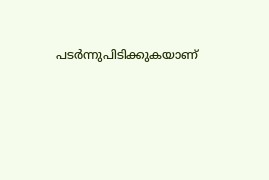പടർന്നുപിടിക്കുകയാണ്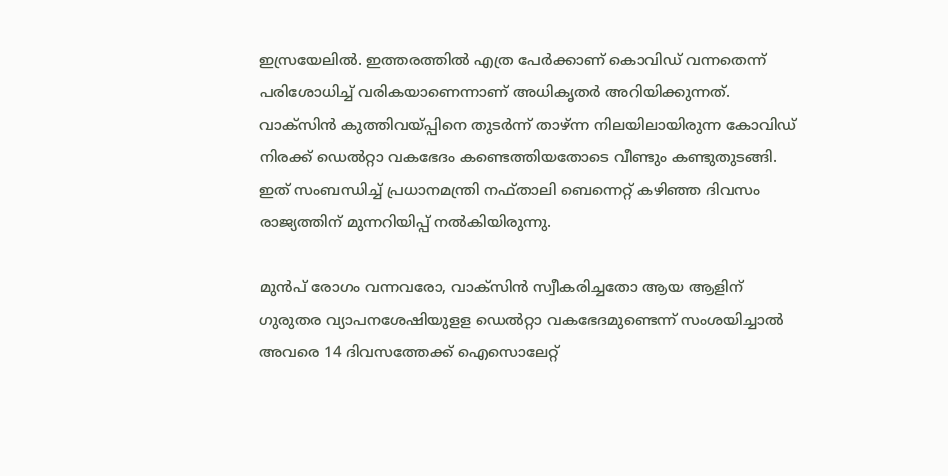ഇസ്രയേലിൽ. ഇത്തരത്തിൽ എത്ര പേർക്കാണ് കൊവിഡ് വന്നതെന്ന് പരിശോധിച്ച് വരികയാണെന്നാണ് അധികൃതർ അറിയിക്കുന്നത്. വാക്സിൻ കുത്തിവയ്പ്പിനെ തുടർന്ന് താഴ്ന്ന നിലയിലായിരുന്ന കോവിഡ് നിരക്ക് ഡെൽറ്റാ വകഭേദം കണ്ടെത്തിയതോടെ വീണ്ടും കണ്ടുതുടങ്ങി. ഇത് സംബന്ധിച്ച് പ്രധാനമന്ത്രി നഫ്താലി ബെന്നെറ്റ് കഴിഞ്ഞ ദിവസം രാജ്യത്തിന് മുന്നറിയിപ്പ് നൽകിയിരുന്നു.

മുൻപ് രോഗം വന്നവരോ, വാക്സിൻ സ്വീകരിച്ചതോ ആയ ആളിന് ഗുരുതര വ്യാപനശേഷിയുളള ഡെൽറ്റാ വകഭേദമുണ്ടെന്ന് സംശയിച്ചാൽ അവരെ 14 ദിവസത്തേക്ക് ഐസൊലേറ്റ്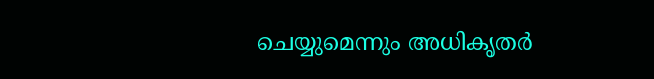ചെയ്യുമെന്നും അധികൃതർ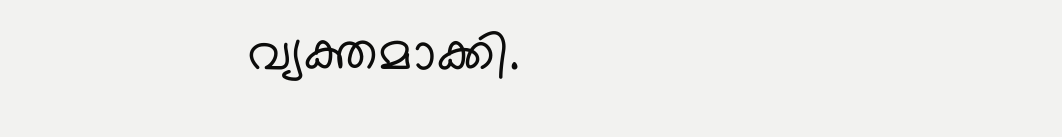വ്യക്തമാക്കി.